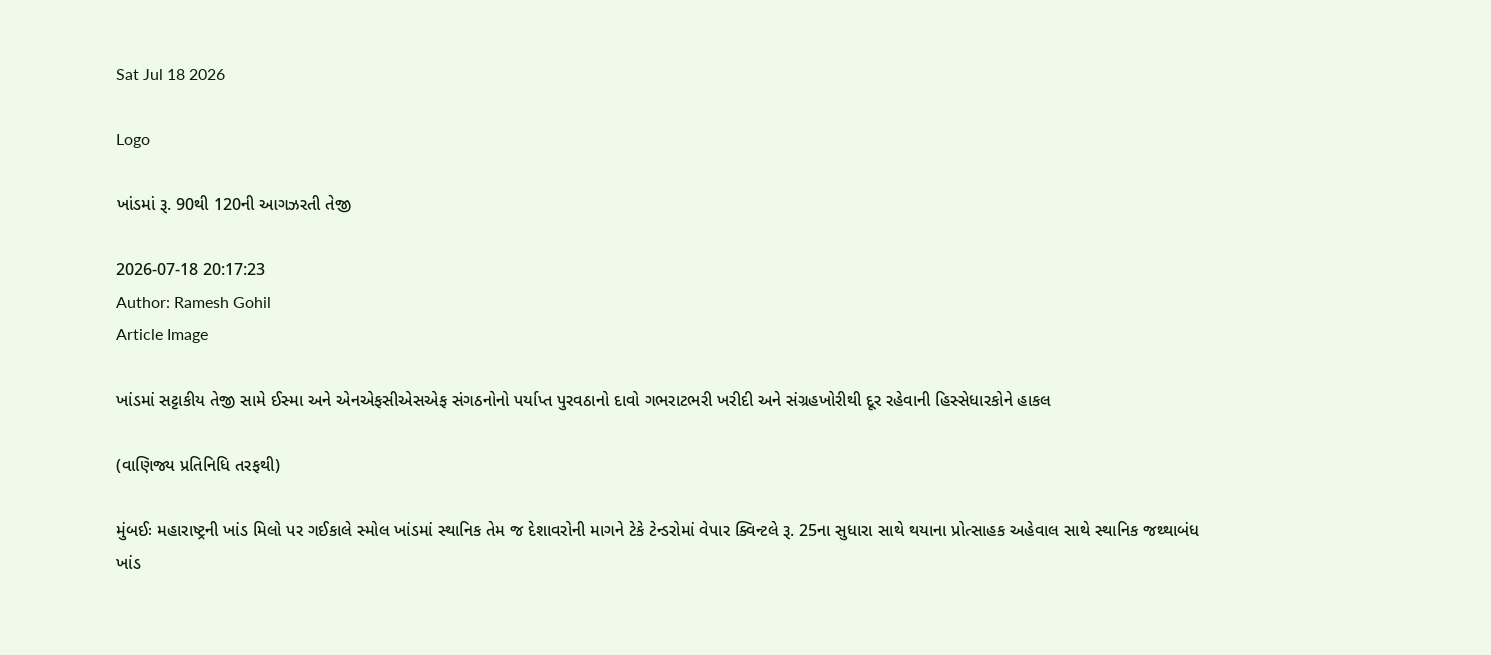Sat Jul 18 2026

Logo

ખાંડમાં રૂ. 90થી 120ની આગઝરતી તેજી

2026-07-18 20:17:23
Author: Ramesh Gohil
Article Image

ખાંડમાં સટ્ટાકીય તેજી સામે ઈસ્મા અને એનએફસીએસએફ સંગઠનોનો પર્યાપ્ત પુરવઠાનો દાવો ગભરાટભરી ખરીદી અને સંગ્રહખોરીથી દૂર રહેવાની હિસ્સેધારકોને હાકલ

(વાણિજ્ય પ્રતિનિધિ તરફથી)

મુંબઈઃ મહારાષ્ટ્રની ખાંડ મિલો પર ગઈકાલે સ્મોલ ખાંડમાં સ્થાનિક તેમ જ દેશાવરોની માગને ટેકે ટેન્ડરોમાં વેપાર ક્વિન્ટલે રૂ. 25ના સુધારા સાથે થયાના પ્રોત્સાહક અહેવાલ સાથે સ્થાનિક જથ્થાબંધ ખાંડ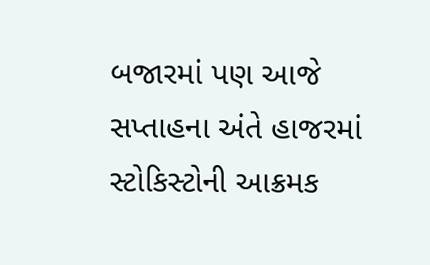બજારમાં પણ આજે સપ્તાહના અંતે હાજરમાં સ્ટોકિસ્ટોની આક્રમક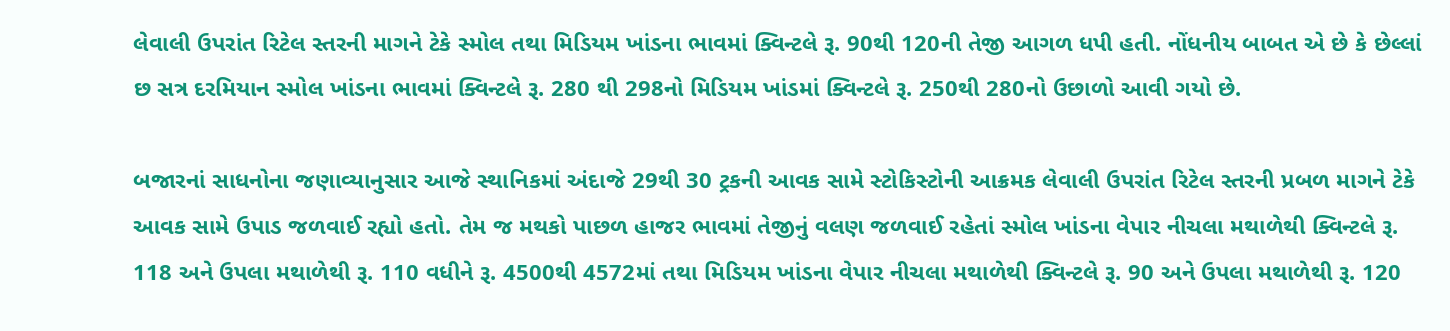લેવાલી ઉપરાંત રિટેલ સ્તરની માગને ટેકે સ્મોલ તથા મિડિયમ ખાંડના ભાવમાં ક્વિન્ટલે રૂ. 90થી 120ની તેજી આગળ ધપી હતી. નોંધનીય બાબત એ છે કે છેલ્લાં છ સત્ર દરમિયાન સ્મોલ ખાંડના ભાવમાં ક્વિન્ટલે રૂ. 280 થી 298નો મિડિયમ ખાંડમાં ક્વિન્ટલે રૂ. 250થી 280નો ઉછાળો આવી ગયો છે.

બજારનાં સાધનોના જણાવ્યાનુસાર આજે સ્થાનિકમાં અંદાજે 29થી 30 ટ્રકની આવક સામે સ્ટોકિસ્ટોની આક્રમક લેવાલી ઉપરાંત રિટેલ સ્તરની પ્રબળ માગને ટેકે આવક સામે ઉપાડ જળવાઈ રહ્યો હતો. તેમ જ મથકો પાછળ હાજર ભાવમાં તેજીનું વલણ જળવાઈ રહેતાં સ્મોલ ખાંડના વેપાર નીચલા મથાળેથી ક્વિન્ટલે રૂ. 118 અને ઉપલા મથાળેથી રૂ. 110 વધીને રૂ. 4500થી 4572માં તથા મિડિયમ ખાંડના વેપાર નીચલા મથાળેથી ક્વિન્ટલે રૂ. 90 અને ઉપલા મથાળેથી રૂ. 120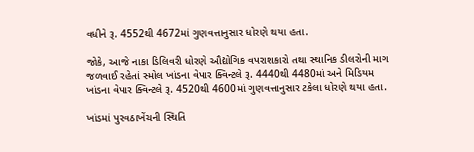વધીને રૂ. 4552થી 4672માં ગુણવત્તાનુસાર ધોરણે થયા હતા.

જોકે, આજે નાકા ડિલિવરી ધોરણે ઔદ્યોગિક વપરાશકારો તથા સ્થાનિક ડીલરોની માગ જળવાઈ રહેતાં સ્મોલ ખાંડના વેપાર ક્વિન્ટલે રૂ. 4440થી 4480માં અને મિડિયમ ખાંડના વેપાર ક્વિન્ટલે રૂ. 4520થી 4600માં ગુણવત્તાનુસાર ટકેલા ધોરણે થયા હતા.

ખાંડમાં પુરવઠાખેંચની સ્થિતિ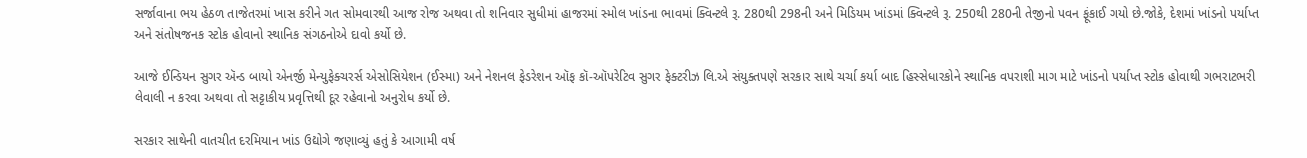સર્જાવાના ભય હેઠળ તાજેતરમાં ખાસ કરીને ગત સોમવારથી આજ રોજ અથવા તો શનિવાર સુધીમાં હાજરમાં સ્મોલ ખાંડના ભાવમાં ક્વિન્ટલે રૂ. 280થી 298ની અને મિડિયમ ખાંડમાં ક્વિન્ટલે રૂ. 250થી 280ની તેજીનો પવન ફૂંકાઈ ગયો છે.જોકે, દેશમાં ખાંડનો પર્યાપ્ત અને સંતોષજનક સ્ટોક હોવાનો સ્થાનિક સંગઠનોએ દાવો કર્યો છે.

આજે ઈન્ડિયન સુગર ઍન્ડ બાયો એનર્જી મેન્યુફેક્ચરર્સ એસોસિયેશન (ઈસ્મા) અને નેશનલ ફેડરેશન ઑફ કૉ-ઑપરેટિવ સુગર ફેક્ટરીઝ લિ.એ સંયુક્તપણે સરકાર સાથે ચર્ચા કર્યા બાદ હિસ્સેધારકોને સ્થાનિક વપરાશી માગ માટે ખાંડનો પર્યાપ્ત સ્ટોક હોવાથી ગભરાટભરી લેવાલી ન કરવા અથવા તો સટ્ટાકીય પ્રવૃત્તિથી દૂર રહેવાનો અનુરોધ કર્યો છે.

સરકાર સાથેની વાતચીત દરમિયાન ખાંડ ઉદ્યોગે જણાવ્યું હતું કે આગામી વર્ષ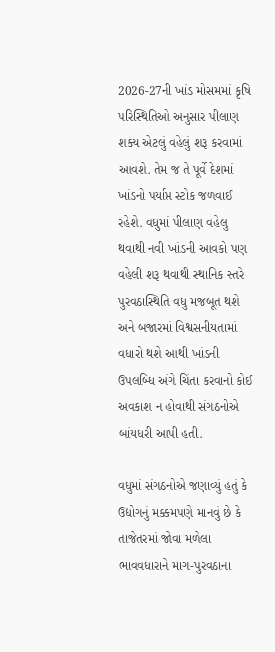2026-27ની ખાંડ મોસમમાં કૃષિ પરિસ્થિતિઓ અનુસાર પીલાણ શક્ય એટલું વહેલું શરૂ કરવામાં આવશે. તેમ જ તે પૂર્વે દેશમાં ખાંડનો પર્યાપ્ત સ્ટોક જળવાઈ રહેશે. વધુમાં પીલાણ વહેલુ થવાથી નવી ખાંડની આવકો પણ વહેલી શરૂ થવાથી સ્થાનિક સ્તરે પુરવઠાસ્થિતિ વધુ મજબૂત થશે અને બજારમાં વિશ્વસનીયતામાં વધારો થશે આથી ખાંડની ઉપલબ્ધિ અંગે ચિંતા કરવાનો કોઈ અવકાશ ન હોવાથી સંગઠનોએ બાંયધરી આપી હતી.

વધુમાં સંગઠનોએ જણાવ્યું હતું કે ઉદ્યોગનું મક્કમપણે માનવું છે કે તાજેતરમાં જોવા મળેલા ભાવવધારાને માગ-પુરવઠાના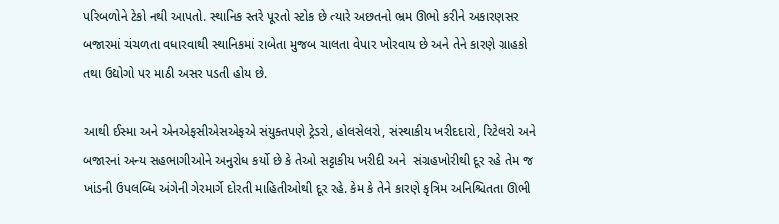પરિબળોને ટેકો નથી આપતો. સ્થાનિક સ્તરે પૂરતો સ્ટોક છે ત્યારે અછતનો ભ્રમ ઊભો કરીને અકારણસર બજારમાં ચંચળતા વધારવાથી સ્થાનિકમાં રાબેતા મુજબ ચાલતા વેપાર ખોરવાય છે અને તેને કારણે ગ્રાહકો તથા ઉદ્યોગો પર માઠી અસર પડતી હોય છે.

આથી ઈસ્મા અને એનએફસીએસએફએ સંયુક્તપણે ટ્રેડરો, હોલસેલરો, સંસ્થાકીય ખરીદદારો, રિટેલરો અને બજારનાં અન્ય સહભાગીઓને અનુરોધ કર્યો છે કે તેઓ સટ્ટાકીય ખરીદી અને  સંગ્રહખોરીથી દૂર રહે તેમ જ ખાંડની ઉપલબ્ધિ અંગેની ગેરમાર્ગે દોરતી માહિતીઓથી દૂર રહે. કેમ કે તેને કારણે કૃત્રિમ અનિશ્ચિતતા ઊભી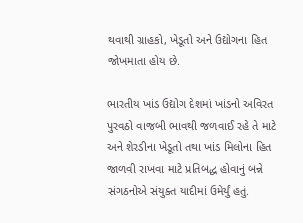થવાથી ગ્રાહકો, ખેડૂતો અને ઉદ્યોગના હિત જોખમાતા હોય છે.

ભારતીય ખાંડ ઉદ્યોગ દેશમાં ખાંડનો અવિરત પુરવઠો વાજબી ભાવથી જળવાઈ રહે તે માટે અને શેરડીના ખેડૂતો તથા ખાંડ મિલોના હિત જાળવી રાખવા માટે પ્રતિબદ્ધ હોવાનું બન્ને સંગઠનોએ સંયુક્ત યાદીમાં ઉમેર્યું હતું.